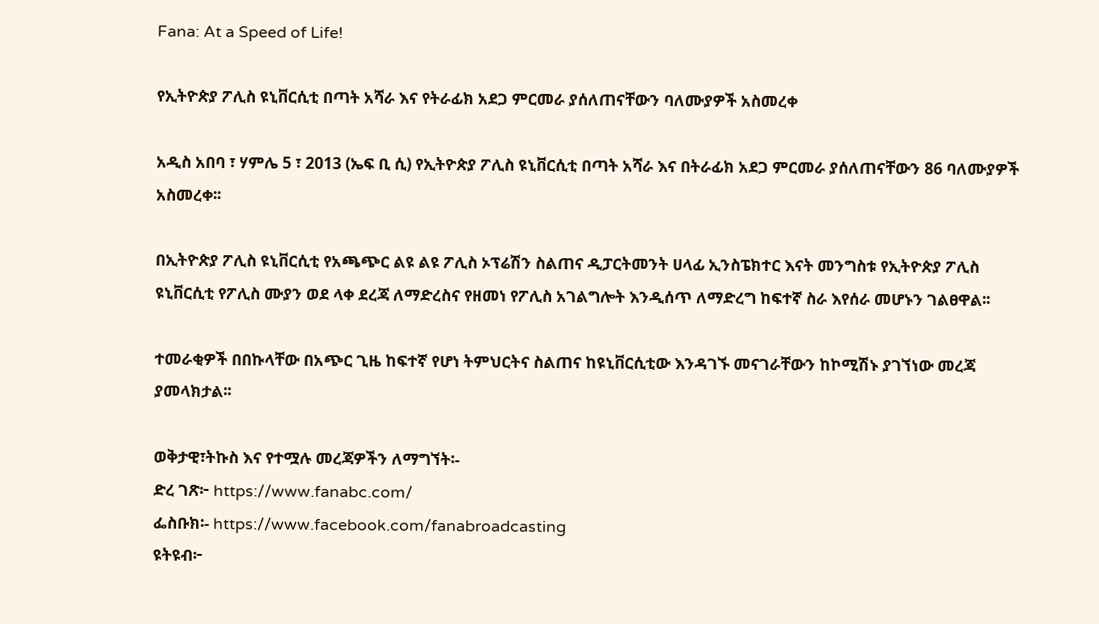Fana: At a Speed of Life!

የኢትዮጵያ ፖሊስ ዩኒቨርሲቲ በጣት አሻራ እና የትራፊክ አደጋ ምርመራ ያሰለጠናቸውን ባለሙያዎች አስመረቀ

አዲስ አበባ ፣ ሃምሌ 5 ፣ 2013 (ኤፍ ቢ ሲ) የኢትዮጵያ ፖሊስ ዩኒቨርሲቲ በጣት አሻራ እና በትራፊክ አደጋ ምርመራ ያሰለጠናቸውን 86 ባለሙያዎች አስመረቀ፡፡

በኢትዮጵያ ፖሊስ ዩኒቨርሲቲ የአጫጭር ልዩ ልዩ ፖሊስ ኦፕሬሽን ስልጠና ዲፓርትመንት ሀላፊ ኢንስፔክተር እናት መንግስቱ የኢትዮጵያ ፖሊስ ዩኒቨርሲቲ የፖሊስ ሙያን ወደ ላቀ ደረጃ ለማድረስና የዘመነ የፖሊስ አገልግሎት እንዲሰጥ ለማድረግ ከፍተኛ ስራ እየሰራ መሆኑን ገልፀዋል፡፡

ተመራቂዎች በበኩላቸው በአጭር ጊዜ ከፍተኛ የሆነ ትምህርትና ስልጠና ከዩኒቨርሲቲው እንዳገኙ መናገራቸውን ከኮሚሽኑ ያገኘነው መረጃ ያመላክታል፡፡

ወቅታዊ፣ትኩስ እና የተሟሉ መረጃዎችን ለማግኘት፡-
ድረ ገጽ፦ https://www.fanabc.com/
ፌስቡክ፡- https://www.facebook.com/fanabroadcasting
ዩትዩብ፦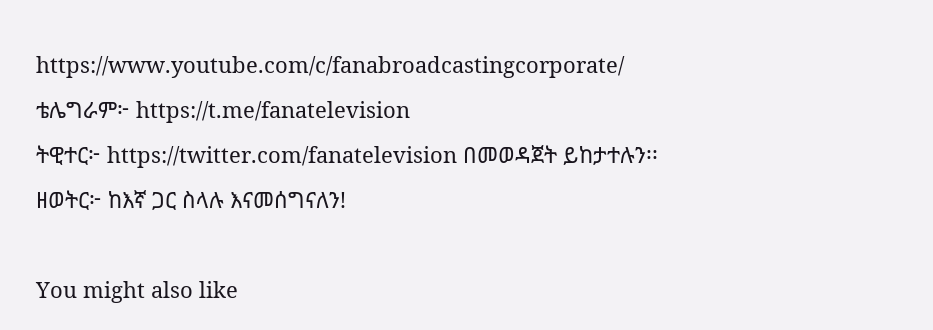https://www.youtube.com/c/fanabroadcastingcorporate/
ቴሌግራም፦ https://t.me/fanatelevision
ትዊተር፦ https://twitter.com/fanatelevision በመወዳጀት ይከታተሉን፡፡
ዘወትር፦ ከእኛ ጋር ስላሉ እናመሰግናለን!

You might also like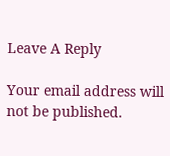Leave A Reply

Your email address will not be published.